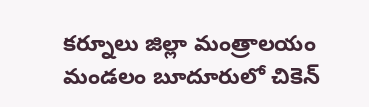కర్నూలు జిల్లా మంత్రాలయం మండలం బూదూరులో చికెన్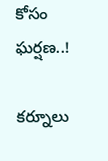కోసం ఘర్షణ..!

కర్నూలు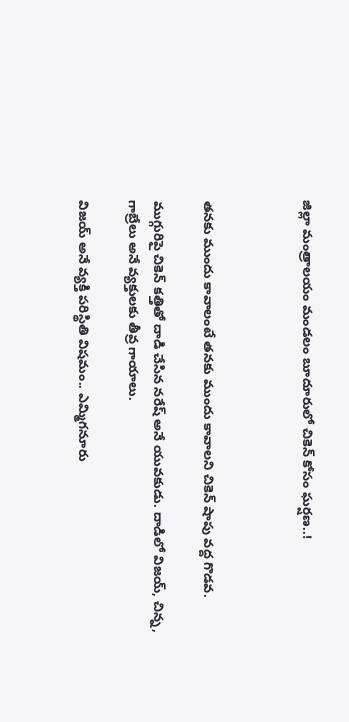జిల్లా మంత్రాలయం మండలం బూదూరులో చికెన్ కోసం ఘర్షణ..!



తనకు ముందు కావాలంటే తనకు ముందు కావాలని చికెన్ షాపు వద్ద గొడవ.

ముగ్గురిపై చికెన్ కత్తితో దాడి చేసిన నరేష్ అనే యువకుడు. దాడిలో విజయ్, చిన్న, గాబ్రేలు అనే వ్యక్తులకు తీవ్ర గాయాలు.

విజయ్ అనే వ్యక్తి పరిస్థితి విషమం.. ఎమ్మిగనూరు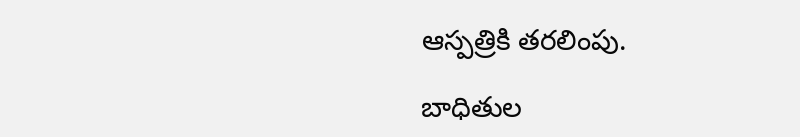ఆస్పత్రికి తరలింపు.

బాధితుల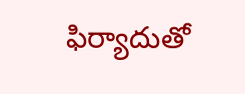ఫిర్యాదుతో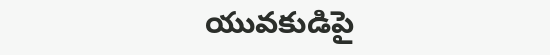యువకుడిపై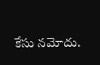కేసు నమోదు.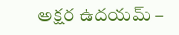అక్షర ఉదయమ్ –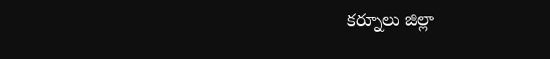కర్నూలు జిల్లా